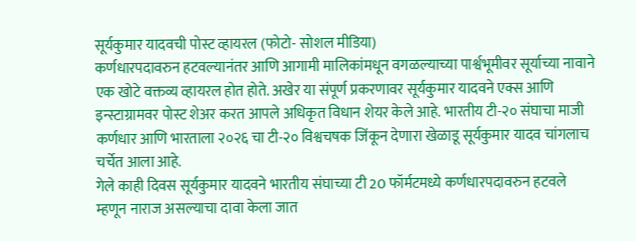सूर्यकुमार यादवची पोस्ट व्हायरल (फोटो- सोशल मीडिया)
कर्णधारपदावरुन हटवल्यानंतर आणि आगामी मालिकांमधून वगळल्याच्या पार्श्वभूमीवर सूर्याच्या नावाने एक खोटे वक्तव्य व्हायरल होत होते. अखेर या संपूर्ण प्रकरणावर सूर्यकुमार यादवने एक्स आणि इन्स्टाग्रामवर पोस्ट शेअर करत आपले अधिकृत विधान शेयर केले आहे. भारतीय टी-२० संघाचा माजी कर्णधार आणि भारताला २०२६ चा टी-२० विश्वचषक जिंकून देणारा खेळाडू सूर्यकुमार यादव चांगलाच चर्चेत आला आहे.
गेले काही दिवस सूर्यकुमार यादवने भारतीय संघाच्या टी 20 फॉर्मटमध्ये कर्णधारपदावरुन हटवले म्हणून नाराज असल्याचा दावा केला जात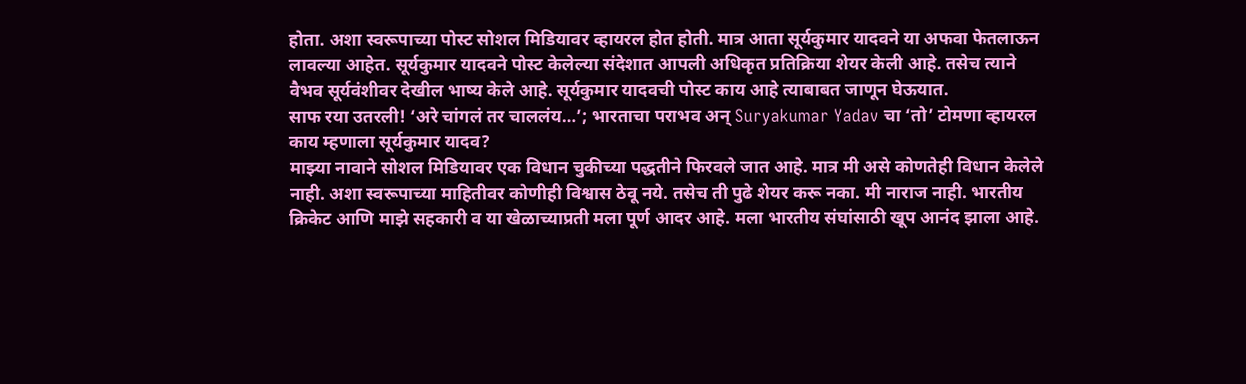होता. अशा स्वरूपाच्या पोस्ट सोशल मिडियावर व्हायरल होत होती. मात्र आता सूर्यकुमार यादवने या अफवा फेतलाऊन लावल्या आहेत. सूर्यकुमार यादवने पोस्ट केलेल्या संदेशात आपली अधिकृत प्रतिक्रिया शेयर केली आहे. तसेच त्याने वैभव सूर्यवंशीवर देखील भाष्य केले आहे. सूर्यकुमार यादवची पोस्ट काय आहे त्याबाबत जाणून घेऊयात.
साफ रया उतरली! ‘अरे चांगलं तर चाललंय…’; भारताचा पराभव अन् Suryakumar Yadav चा ‘तो’ टोमणा व्हायरल
काय म्हणाला सूर्यकुमार यादव?
माझ्या नावाने सोशल मिडियावर एक विधान चुकीच्या पद्धतीने फिरवले जात आहे. मात्र मी असे कोणतेही विधान केलेले नाही. अशा स्वरूपाच्या माहितीवर कोणीही विश्वास ठेवू नये. तसेच ती पुढे शेयर करू नका. मी नाराज नाही. भारतीय क्रिकेट आणि माझे सहकारी व या खेळाच्याप्रती मला पूर्ण आदर आहे. मला भारतीय संघांसाठी खूप आनंद झाला आहे.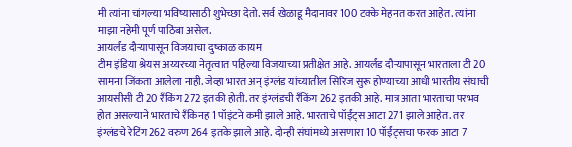मी त्यांना चांगल्या भविष्यासाठी शुभेच्छा देतो. सर्व खेळाडू मैदानावर 100 टक्के मेहनत करत आहेत. त्यांना माझा नहेमी पूर्ण पाठिंबा असेल.
आयर्लंड दौऱ्यापासून विजयाचा दुष्काळ कायम
टीम इंडिया श्रेयस अय्यरच्या नेतृत्वात पहिल्या विजयाच्या प्रतीक्षेत आहे. आयर्लंड दौऱ्यापासून भारताला टी 20 सामना जिंकता आलेला नाही. जेव्हा भारत अन् इंग्लंड यांच्यातील सिरिज सुरू होण्याच्या आधी भारतीय संघाची आयसीसी टी 20 रॅंकिंग 272 इतकी होती. तर इंग्लंडची रॅंकिंग 262 इतकी आहे. मात्र आता भारताचा परभव होत असल्याने भारताचे रॅंकिनह 1 पॉइंटने कमी झाले आहे. भारताचे पॉईंट्स आटा 271 झाले आहेत. तर इंग्लंडचे रेटिंग 262 वरुण 264 इतके झाले आहे. दोन्ही संघांमध्ये असणारा 10 पॉईंट्सचा फरक आटा 7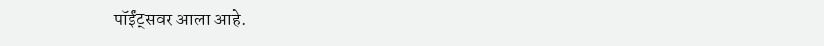पॉईंट्सवर आला आहे.